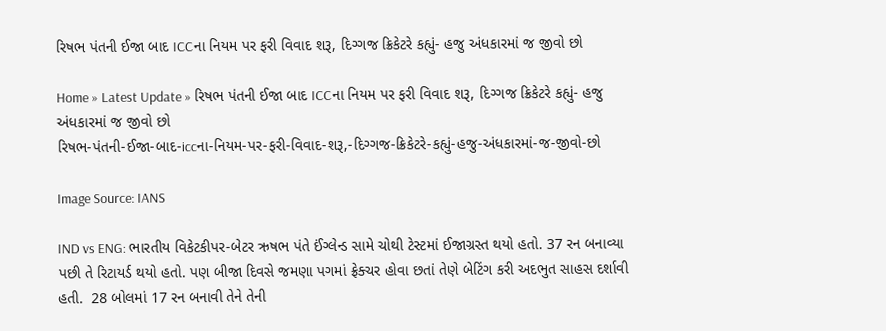રિષભ પંતની ઈજા બાદ ICCના નિયમ પર ફરી વિવાદ શરૂ, દિગ્ગજ ક્રિકેટરે કહ્યું- હજુ અંધકારમાં જ જીવો છો

Home » Latest Update » રિષભ પંતની ઈજા બાદ ICCના નિયમ પર ફરી વિવાદ શરૂ, દિગ્ગજ ક્રિકેટરે કહ્યું- હજુ અંધકારમાં જ જીવો છો
રિષભ-પંતની-ઈજા-બાદ-iccના-નિયમ-પર-ફરી-વિવાદ-શરૂ,-દિગ્ગજ-ક્રિકેટરે-કહ્યું-હજુ-અંધકારમાં-જ-જીવો-છો

Image Source: IANS

IND vs ENG: ભારતીય વિકેટકીપર-બેટર ઋષભ પંતે ઈંગ્લેન્ડ સામે ચોથી ટેસ્ટમાં ઈજાગ્રસ્ત થયો હતો. 37 રન બનાવ્યા પછી તે રિટાયર્ડ થયો હતો. પણ બીજા દિવસે જમણા પગમાં ફ્રેક્ચર હોવા છતાં તેણે બેટિંગ કરી અદભુત સાહસ દર્શાવી હતી.  28 બોલમાં 17 રન બનાવી તેને તેની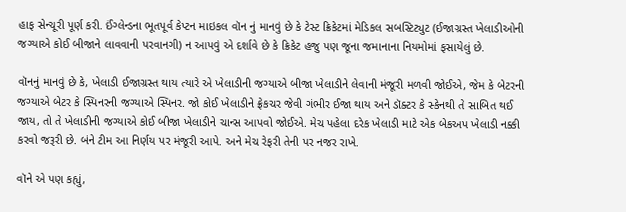હાફ સેન્ચૂરી પૂર્ણ કરી. ઈંગ્લેન્ડના ભૂતપૂર્વ કેપ્ટન માઇકલ વૉન નું માનવું છે કે ટેસ્ટ ક્રિકેટમાં મેડિકલ સબસ્ટિટ્યુટ (ઈજાગ્રસ્ત ખેલાડીઓની જગ્યાએ કોઈ બીજાને લાવવાની પરવાનગી) ન આપવું એ દર્શાવે છે કે ક્રિકેટ હજુ પણ જૂના જમાનાના નિયમોમાં ફસાયેલું છે.

વૉનનું માનવું છે કે, ખેલાડી ઈજાગ્રસ્ત થાય ત્યારે એ ખેલાડીની જગ્યાએ બીજા ખેલાડીને લેવાની મંજૂરી મળવી જોઈએ, જેમ કે બેટરની જગ્યાએ બેટર કે સ્પિનરની જગ્યાએ સ્પિનર. જો કોઈ ખેલાડીને ફ્રેકચર જેવી ગંભીર ઈજા થાય અને ડૉક્ટર કે સ્કેનથી તે સાબિત થઈ જાય, તો તે ખેલાડીની જગ્યાએ કોઈ બીજા ખેલાડીને ચાન્સ આપવો જોઈએ. મેચ પહેલા દરેક ખેલાડી માટે એક બેકઅપ ખેલાડી નક્કી કરવો જરૂરી છે. બંને ટીમ આ નિર્ણય પર મંજૂરી આપે. અને મેચ રેફરી તેની પર નજર રાખે.

વૉને એ પણ કહ્યું,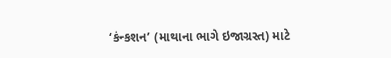‘કંન્કશન’ (માથાના ભાગે ઇજાગ્રસ્ત) માટે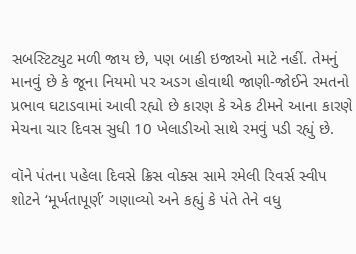સબસ્ટિટ્યુટ મળી જાય છે, પણ બાકી ઇજાઓ માટે નહીં. તેમનું માનવું છે કે જૂના નિયમો પર અડગ હોવાથી જાણી-જોઈને રમતનો પ્રભાવ ઘટાડવામાં આવી રહ્યો છે કારણ કે એક ટીમને આના કારણે મેચના ચાર દિવસ સુધી 10 ખેલાડીઓ સાથે રમવું પડી રહ્યું છે.

વૉને પંતના પહેલા દિવસે ક્રિસ વોક્સ સામે રમેલી રિવર્સ સ્વીપ શોટને ‘મૂર્ખતાપૂર્ણ’ ગણાવ્યો અને કહ્યું કે પંતે તેને વધુ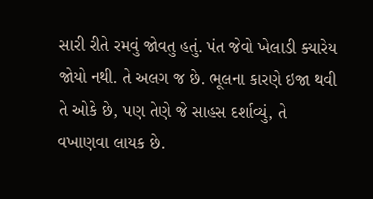સારી રીતે રમવું જોવતુ હતું. પંત જેવો ખેલાડી ક્યારેય જોયો નથી. તે અલગ જ છે. ભૂલના કારણે ઇજા થવી તે ઓકે છે, પણ તેણે જે સાહસ દર્શાવ્યું, તે વખાણવા લાયક છે.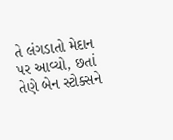તે લંગડાતો મેદાન પર આવ્યો, છતાં તેણે બેન સ્ટોક્સને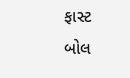ફાસ્ટ બોલ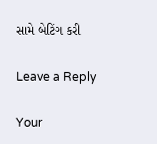સામે બેટિંગ કરી

Leave a Reply

Your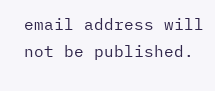email address will not be published.